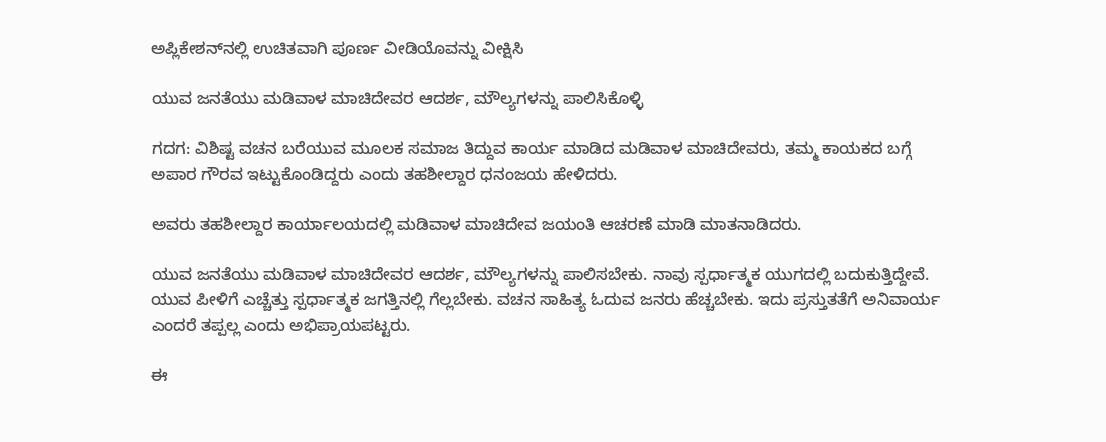ಅಪ್ಲಿಕೇಶನ್‌ನಲ್ಲಿ ಉಚಿತವಾಗಿ ಪೂರ್ಣ ವೀಡಿಯೊವನ್ನು ವೀಕ್ಷಿಸಿ

ಯುವ ಜನತೆಯು ಮಡಿವಾಳ ಮಾಚಿದೇವರ ಆದರ್ಶ, ಮೌಲ್ಯಗಳನ್ನು ಪಾಲಿಸಿಕೊಳ್ಳಿ

ಗದಗ: ವಿಶಿಷ್ಟ ವಚನ ಬರೆಯುವ ಮೂಲಕ ಸಮಾಜ ತಿದ್ದುವ ಕಾರ್ಯ ಮಾಡಿದ ಮಡಿವಾಳ ಮಾಚಿದೇವರು, ತಮ್ಮ ಕಾಯಕದ ಬಗ್ಗೆ ಅಪಾರ ಗೌರವ ಇಟ್ಟುಕೊಂಡಿದ್ದರು ಎಂದು ತಹಶೀಲ್ದಾರ ಧನಂಜಯ ಹೇಳಿದರು.

ಅವರು ತಹಶೀಲ್ದಾರ ಕಾರ್ಯಾಲಯದಲ್ಲಿ ಮಡಿವಾಳ ಮಾಚಿದೇವ ಜಯಂತಿ ಆಚರಣೆ ಮಾಡಿ ಮಾತನಾಡಿದರು.

ಯುವ ಜನತೆಯು ಮಡಿವಾಳ ಮಾಚಿದೇವರ ಆದರ್ಶ, ಮೌಲ್ಯಗಳನ್ನು ಪಾಲಿಸಬೇಕು. ನಾವು ಸ್ಪರ್ಧಾತ್ಮಕ ಯುಗದಲ್ಲಿ ಬದುಕುತ್ತಿದ್ದೇವೆ. ಯುವ ಪೀಳಿಗೆ ಎಚ್ಚೆತ್ತು ಸ್ಪರ್ಧಾತ್ಮಕ ಜಗತ್ತಿನಲ್ಲಿ ಗೆಲ್ಲಬೇಕು. ವಚನ ಸಾಹಿತ್ಯ ಓದುವ ಜನರು ಹೆಚ್ಚಬೇಕು. ಇದು ಪ್ರಸ್ತುತತೆಗೆ ಅನಿವಾರ್ಯ ಎಂದರೆ ತಪ್ಪಲ್ಲ ಎಂದು ಅಭಿಪ್ರಾಯಪಟ್ಟರು.

ಈ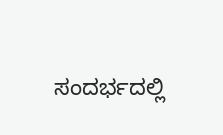ಸಂದರ್ಭದಲ್ಲಿ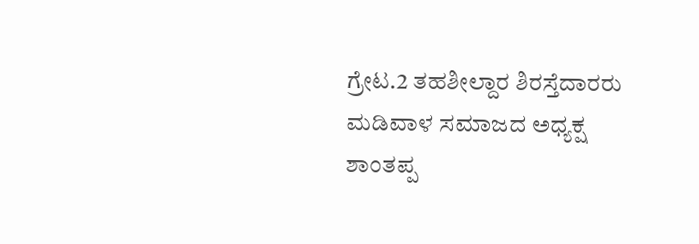ಗ್ರೇಟ.2 ತಹಶೀಲ್ದಾರ ಶಿರಸ್ತೆದಾರರು ಮಡಿವಾಳ ಸಮಾಜದ ಅಧ್ಯಕ್ಷ ಶಾಂತಪ್ಪ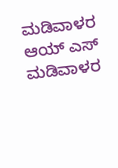ಮಡಿವಾಳರ ಆಯ್ ಎಸ್ ಮಡಿವಾಳರ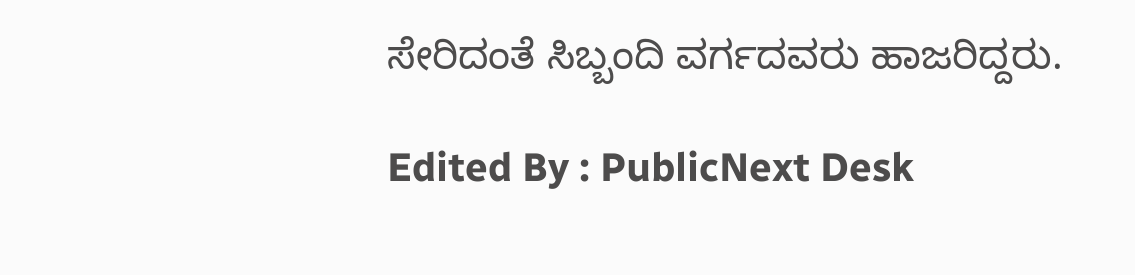ಸೇರಿದಂತೆ ಸಿಬ್ಬಂದಿ ವರ್ಗದವರು ಹಾಜರಿದ್ದರು.

Edited By : PublicNext Desk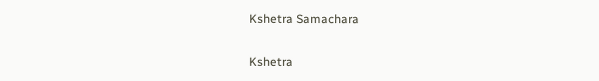Kshetra Samachara

Kshetra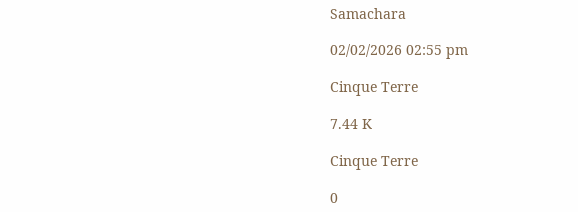Samachara

02/02/2026 02:55 pm

Cinque Terre

7.44 K

Cinque Terre

0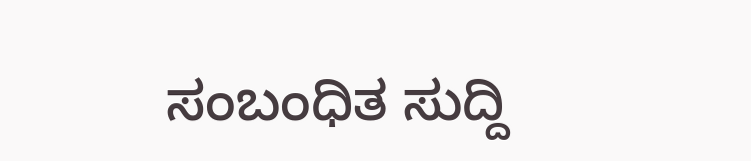ಸಂಬಂಧಿತ ಸುದ್ದಿ